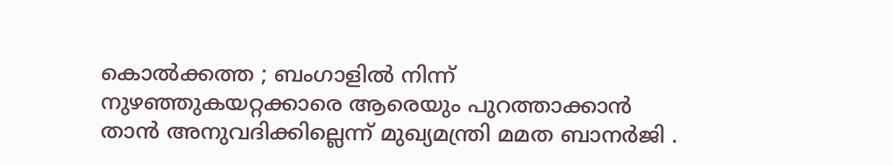കൊൽക്കത്ത ; ബംഗാളിൽ നിന്ന് നുഴഞ്ഞുകയറ്റക്കാരെ ആരെയും പുറത്താക്കാൻ താൻ അനുവദിക്കില്ലെന്ന് മുഖ്യമന്ത്രി മമത ബാനർജി .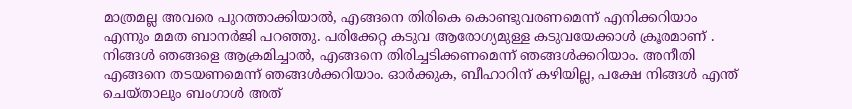മാത്രമല്ല അവരെ പുറത്താക്കിയാൽ, എങ്ങനെ തിരികെ കൊണ്ടുവരണമെന്ന് എനിക്കറിയാം എന്നും മമത ബാനർജി പറഞ്ഞു. പരിക്കേറ്റ കടുവ ആരോഗ്യമുള്ള കടുവയേക്കാൾ ക്രൂരമാണ് . നിങ്ങൾ ഞങ്ങളെ ആക്രമിച്ചാൽ, എങ്ങനെ തിരിച്ചടിക്കണമെന്ന് ഞങ്ങൾക്കറിയാം. അനീതി എങ്ങനെ തടയണമെന്ന് ഞങ്ങൾക്കറിയാം. ഓർക്കുക, ബീഹാറിന് കഴിയില്ല, പക്ഷേ നിങ്ങൾ എന്ത് ചെയ്താലും ബംഗാൾ അത്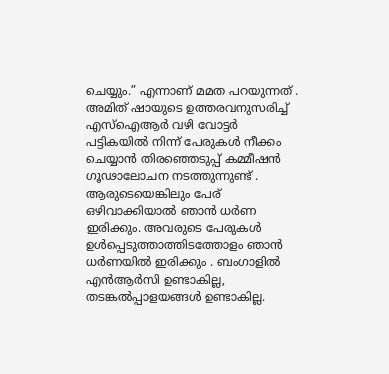ചെയ്യും.” എന്നാണ് മമത പറയുന്നത് .
അമിത് ഷായുടെ ഉത്തരവനുസരിച്ച് എസ്ഐആർ വഴി വോട്ടർ പട്ടികയിൽ നിന്ന് പേരുകൾ നീക്കം ചെയ്യാൻ തിരഞ്ഞെടുപ്പ് കമ്മീഷൻ ഗൂഢാലോചന നടത്തുന്നുണ്ട് . ആരുടെയെങ്കിലും പേര് ഒഴിവാക്കിയാൽ ഞാൻ ധർണ ഇരിക്കും. അവരുടെ പേരുകൾ ഉൾപ്പെടുത്താത്തിടത്തോളം ഞാൻ ധർണയിൽ ഇരിക്കും . ബംഗാളിൽ എൻആർസി ഉണ്ടാകില്ല, തടങ്കൽപ്പാളയങ്ങൾ ഉണ്ടാകില്ല.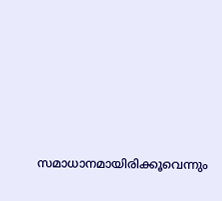സമാധാനമായിരിക്കൂവെന്നും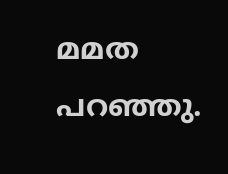മമത പറഞ്ഞു.